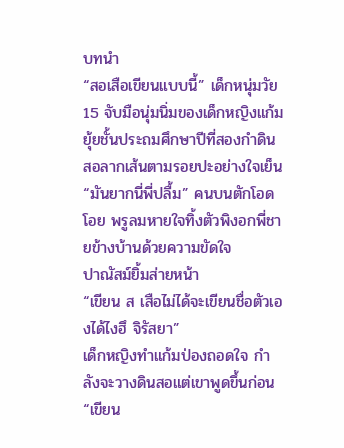บทนำ
“สอเสือเขียนแบบนี้” เด็กหนุ่มวัย 15 จับมือนุ่มนิ่มของเด็กหญิงแก้มยุ้ยชั้นประถมศึกษาปีที่สองกำดินสอลากเส้นตามรอยปะอย่างใจเย็น
“มันยากนี่พี่ปลื้ม” คนบนตักโอดโอย พรูลมหายใจทิ้งตัวพิงอกพี่ชายข้างบ้านด้วยความขัดใจ
ปาณัสม์ยิ้มส่ายหน้า
“เขียน ส เสือไม่ได้จะเขียนชื่อตัวเองได้ไงฮึ จิรัสยา”
เด็กหญิงทำแก้มป่องถอดใจ กำลังจะวางดินสอแต่เขาพูดขึ้นก่อน
“เขียน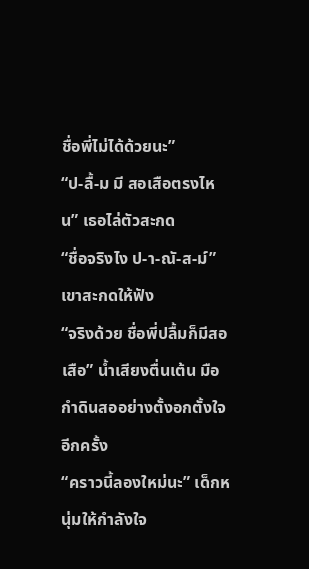ชื่อพี่ไม่ได้ด้วยนะ”
“ป-ลื้-ม มี สอเสือตรงไหน” เธอไล่ตัวสะกด
“ชื่อจริงไง ป-า-ณั-ส-ม์” เขาสะกดให้ฟัง
“จริงด้วย ชื่อพี่ปลื้มก็มีสอเสือ” น้ำเสียงตื่นเต้น มือกำดินสออย่างตั้งอกตั้งใจอีกครั้ง
“คราวนี้ลองใหม่นะ” เด็กหนุ่มให้กำลังใจ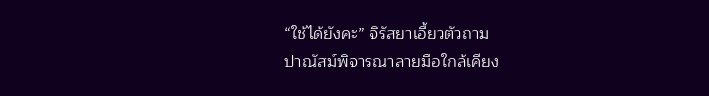“ใช้ได้ยังคะ” จิรัสยาเอี้ยวตัวถาม
ปาณัสม์พิจารณาลายมือใกล้เคียง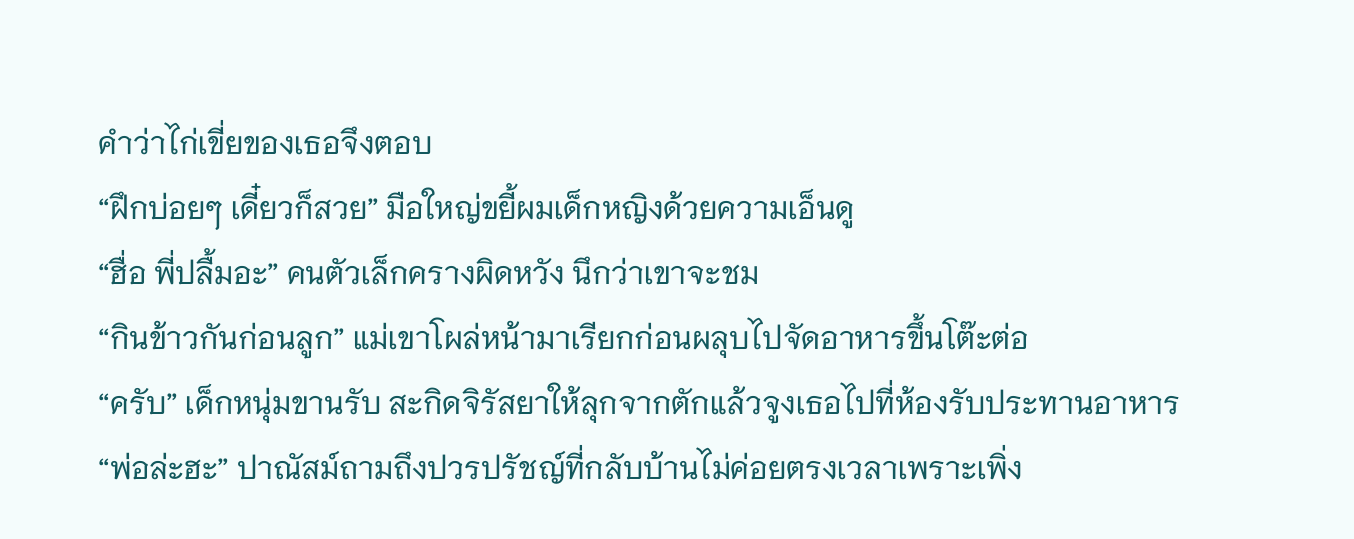คำว่าไก่เขี่ยของเธอจึงตอบ
“ฝึกบ่อยๆ เดี๋ยวก็สวย” มือใหญ่ขยี้ผมเด็กหญิงด้วยความเอ็นดู
“ฮื่อ พี่ปลื้มอะ” คนตัวเล็กครางผิดหวัง นึกว่าเขาจะชม
“กินข้าวกันก่อนลูก” แม่เขาโผล่หน้ามาเรียกก่อนผลุบไปจัดอาหารขึ้นโต๊ะต่อ
“ครับ” เด็กหนุ่มขานรับ สะกิดจิรัสยาให้ลุกจากตักแล้วจูงเธอไปที่ห้องรับประทานอาหาร
“พ่อล่ะฮะ” ปาณัสม์ถามถึงปวรปรัชญ์ที่กลับบ้านไม่ค่อยตรงเวลาเพราะเพิ่ง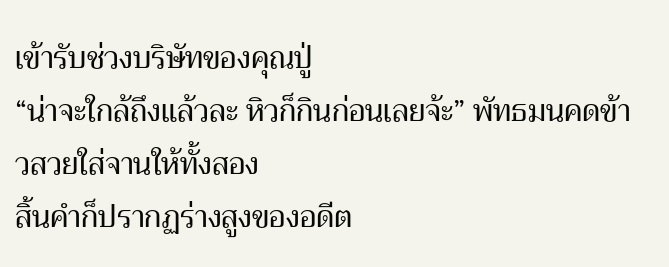เข้ารับช่วงบริษัทของคุณปู่
“น่าจะใกล้ถึงแล้วละ หิวก็กินก่อนเลยจ้ะ” พัทธมนคดข้าวสวยใส่จานให้ทั้งสอง
สิ้นคำก็ปรากฏร่างสูงของอดีต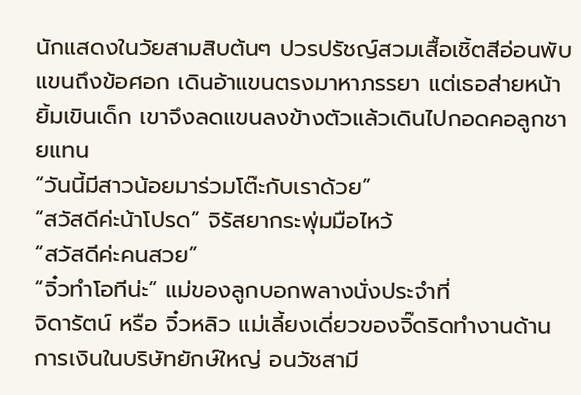นักแสดงในวัยสามสิบต้นๆ ปวรปรัชญ์สวมเสื้อเชิ้ตสีอ่อนพับแขนถึงข้อศอก เดินอ้าแขนตรงมาหาภรรยา แต่เธอส่ายหน้า ยิ้มเขินเด็ก เขาจึงลดแขนลงข้างตัวแล้วเดินไปกอดคอลูกชายแทน
“วันนี้มีสาวน้อยมาร่วมโต๊ะกับเราด้วย”
“สวัสดีค่ะน้าโปรด” จิรัสยากระพุ่มมือไหว้
“สวัสดีค่ะคนสวย”
“จิ๋วทำโอทีน่ะ” แม่ของลูกบอกพลางนั่งประจำที่
จิดารัตน์ หรือ จิ๋วหลิว แม่เลี้ยงเดี่ยวของจิ๊ดริดทำงานด้านการเงินในบริษัทยักษ์ใหญ่ อนวัชสามี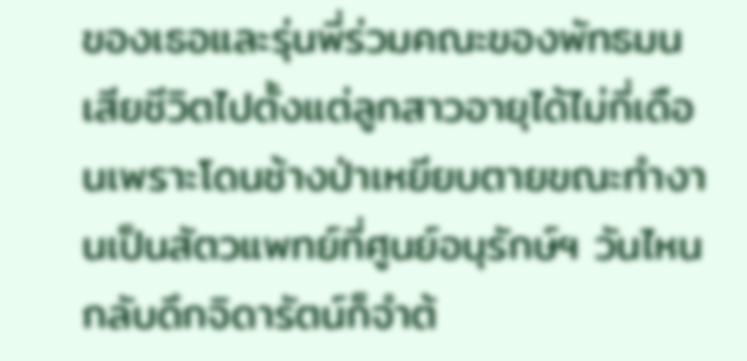ของเธอและรุ่นพี่ร่วมคณะของพัทธมนเสียชีวิตไปตั้งแต่ลูกสาวอายุได้ไม่กี่เดือนเพราะโดนช้างป่าเหยียบตายขณะทำงานเป็นสัตวแพทย์ที่ศูนย์อนุรักษ์ฯ วันไหนกลับดึกจิดารัตน์ก็จำต้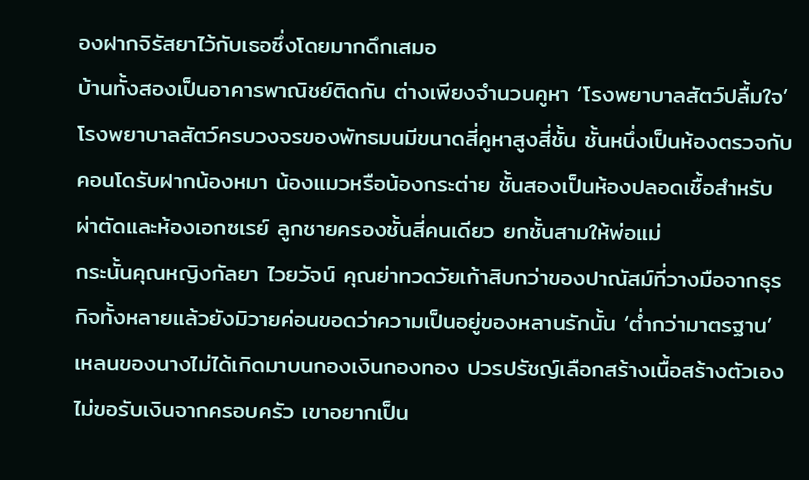องฝากจิรัสยาไว้กับเธอซึ่งโดยมากดึกเสมอ
บ้านทั้งสองเป็นอาคารพาณิชย์ติดกัน ต่างเพียงจำนวนคูหา ‘โรงพยาบาลสัตว์ปลื้มใจ’ โรงพยาบาลสัตว์ครบวงจรของพัทธมนมีขนาดสี่คูหาสูงสี่ชั้น ชั้นหนึ่งเป็นห้องตรวจกับคอนโดรับฝากน้องหมา น้องแมวหรือน้องกระต่าย ชั้นสองเป็นห้องปลอดเชื้อสำหรับผ่าตัดและห้องเอกซเรย์ ลูกชายครองชั้นสี่คนเดียว ยกชั้นสามให้พ่อแม่
กระนั้นคุณหญิงกัลยา ไวยวัจน์ คุณย่าทวดวัยเก้าสิบกว่าของปาณัสม์ที่วางมือจากธุรกิจทั้งหลายแล้วยังมิวายค่อนขอดว่าความเป็นอยู่ของหลานรักนั้น ‘ต่ำกว่ามาตรฐาน’ เหลนของนางไม่ได้เกิดมาบนกองเงินกองทอง ปวรปรัชญ์เลือกสร้างเนื้อสร้างตัวเอง ไม่ขอรับเงินจากครอบครัว เขาอยากเป็น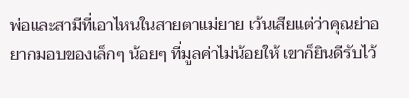พ่อและสามีที่เอาไหนในสายตาแม่ยาย เว้นเสียแต่ว่าคุณย่าอยากมอบของเล็กๆ น้อยๆ ที่มูลค่าไม่น้อยให้ เขาก็ยินดีรับไว้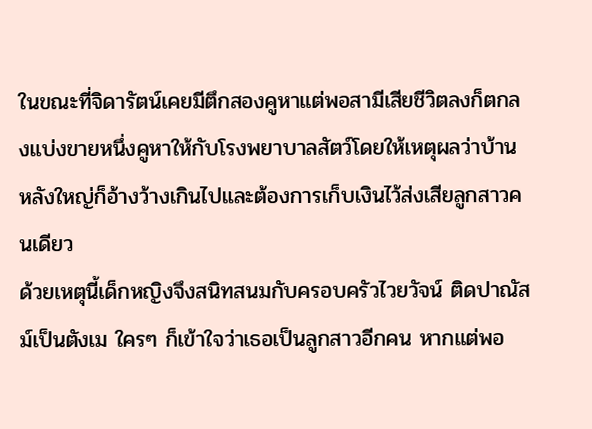ในขณะที่จิดารัตน์เคยมีตึกสองคูหาแต่พอสามีเสียชีวิตลงก็ตกลงแบ่งขายหนึ่งคูหาให้กับโรงพยาบาลสัตว์โดยให้เหตุผลว่าบ้านหลังใหญ่ก็อ้างว้างเกินไปและต้องการเก็บเงินไว้ส่งเสียลูกสาวคนเดียว
ด้วยเหตุนี้เด็กหญิงจึงสนิทสนมกับครอบครัวไวยวัจน์ ติดปาณัสม์เป็นตังเม ใครๆ ก็เข้าใจว่าเธอเป็นลูกสาวอีกคน หากแต่พอ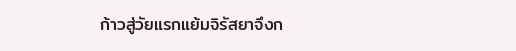ก้าวสู่วัยแรกแย้มจิรัสยาจึงก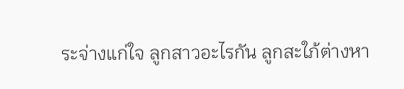ระจ่างแก่ใจ ลูกสาวอะไรกัน ลูกสะใภ้ต่างหา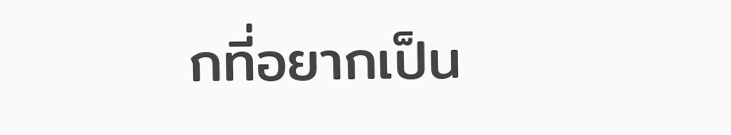กที่อยากเป็น